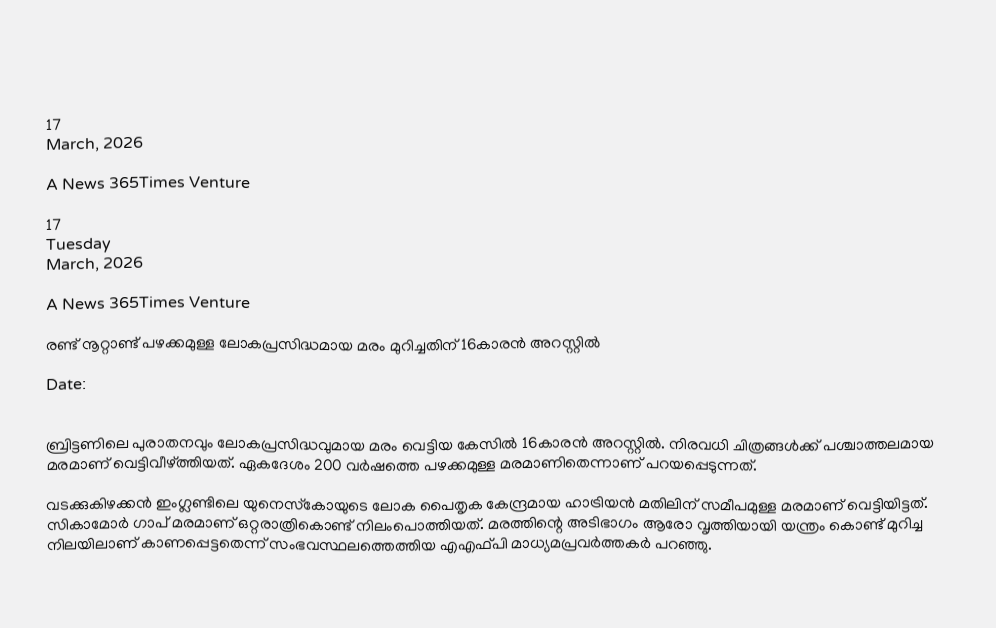17
March, 2026

A News 365Times Venture

17
Tuesday
March, 2026

A News 365Times Venture

രണ്ട് നൂറ്റാണ്ട് പഴക്കമുള്ള ലോകപ്രസിദ്ധമായ മരം മുറിച്ചതിന് 16കാരൻ അറസ്റ്റിൽ

Date:


ബ്രിട്ടണിലെ പുരാതനവും ലോകപ്രസിദ്ധവുമായ മരം വെട്ടിയ കേസില്‍ 16കാരന്‍ അറസ്റ്റില്‍. നിരവധി ചിത്രങ്ങള്‍ക്ക് പശ്ചാത്തലമായ മരമാണ് വെട്ടിവീഴ്ത്തിയത്. ഏകദേശം 200 വര്‍ഷത്തെ പഴക്കമുള്ള മരമാണിതെന്നാണ് പറയപ്പെടുന്നത്.

വടക്കുകിഴക്കന്‍ ഇംഗ്ലണ്ടിലെ യുനെസ്‌കോയുടെ ലോക പൈതൃക കേന്ദ്രമായ ഹാട്രിയന്‍ മതിലിന് സമീപമുള്ള മരമാണ് വെട്ടിയിട്ടത്. സികാമോര്‍ ഗാപ് മരമാണ് ഒറ്റരാത്രികൊണ്ട് നിലംപൊത്തിയത്. മരത്തിന്റെ അടിഭാഗം ആരോ വൃത്തിയായി യന്ത്രം കൊണ്ട് മുറിച്ച നിലയിലാണ് കാണപ്പെട്ടതെന്ന് സംഭവസ്ഥലത്തെത്തിയ എഎഫ്പി മാധ്യമപ്രവര്‍ത്തകര്‍ പറഞ്ഞു.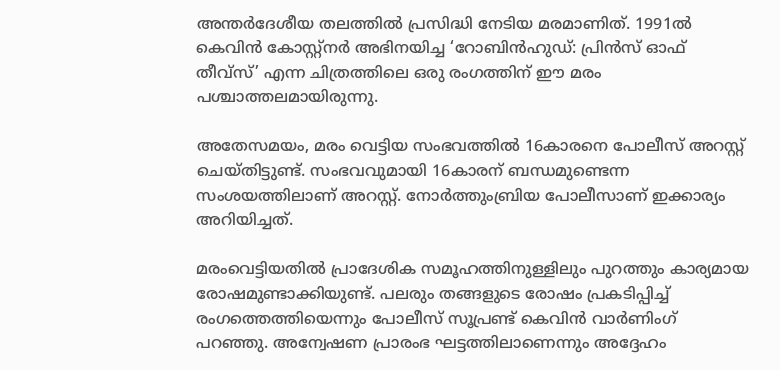അന്തര്‍ദേശീയ തലത്തില്‍ പ്രസിദ്ധി നേടിയ മരമാണിത്. 1991ല്‍ കെവിന്‍ കോസ്റ്റ്‌നര്‍ അഭിനയിച്ച ‘റോബിന്‍ഹുഡ്: പ്രിന്‍സ് ഓഫ് തീവ്‌സ്’ എന്ന ചിത്രത്തിലെ ഒരു രംഗത്തിന് ഈ മരം പശ്ചാത്തലമായിരുന്നു.

അതേസമയം, മരം വെട്ടിയ സംഭവത്തില്‍ 16കാരനെ പോലീസ് അറസ്റ്റ് ചെയ്തിട്ടുണ്ട്. സംഭവവുമായി 16കാരന് ബന്ധമുണ്ടെന്ന സംശയത്തിലാണ് അറസ്റ്റ്. നോര്‍ത്തുംബ്രിയ പോലീസാണ് ഇക്കാര്യം അറിയിച്ചത്.

മരംവെട്ടിയതിൽ പ്രാദേശിക സമൂഹത്തിനുള്ളിലും പുറത്തും കാര്യമായ രോഷമുണ്ടാക്കിയുണ്ട്. പലരും തങ്ങളുടെ രോഷം പ്രകടിപ്പിച്ച് രംഗത്തെത്തിയെന്നും പോലീസ് സൂപ്രണ്ട് കെവിന്‍ വാര്‍ണിംഗ് പറഞ്ഞു. അന്വേഷണ പ്രാരംഭ ഘട്ടത്തിലാണെന്നും അദ്ദേഹം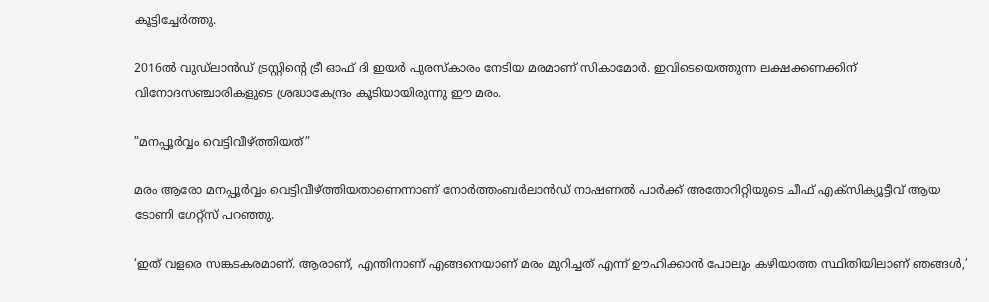കൂട്ടിച്ചേര്‍ത്തു.

2016ല്‍ വുഡ്‌ലാന്‍ഡ് ട്രസ്റ്റിന്റെ ട്രീ ഓഫ് ദി ഇയര്‍ പുരസ്‌കാരം നേടിയ മരമാണ് സികാമോര്‍. ഇവിടെയെത്തുന്ന ലക്ഷക്കണക്കിന് വിനോദസഞ്ചാരികളുടെ ശ്രദ്ധാകേന്ദ്രം കൂടിയായിരുന്നു ഈ മരം.

”മനപ്പൂര്‍വ്വം വെട്ടിവീഴ്ത്തിയത്”

മരം ആരോ മനപ്പൂര്‍വ്വം വെട്ടിവീഴ്ത്തിയതാണെന്നാണ് നോര്‍ത്തംബര്‍ലാന്‍ഡ് നാഷണല്‍ പാര്‍ക്ക് അതോറിറ്റിയുടെ ചീഫ് എക്‌സിക്യൂട്ടീവ് ആയ ടോണി ഗേറ്റ്‌സ് പറഞ്ഞു.

‘ഇത് വളരെ സങ്കടകരമാണ്. ആരാണ്, എന്തിനാണ് എങ്ങനെയാണ് മരം മുറിച്ചത് എന്ന് ഊഹിക്കാന്‍ പോലും കഴിയാത്ത സ്ഥിതിയിലാണ് ഞങ്ങള്‍,’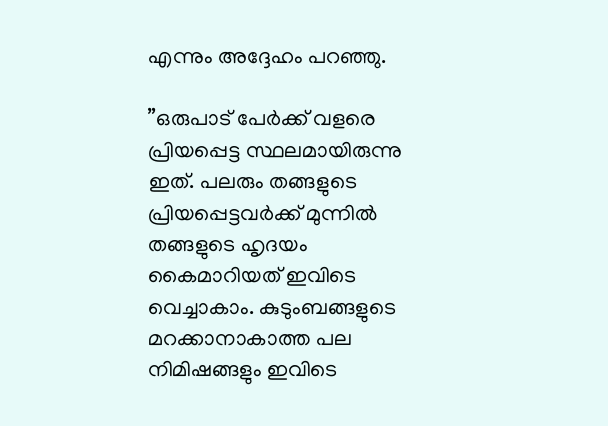എന്നും അദ്ദേഹം പറഞ്ഞു.

”ഒരുപാട് പേര്‍ക്ക് വളരെ പ്രിയപ്പെട്ട സ്ഥലമായിരുന്നു ഇത്. പലരും തങ്ങളുടെ പ്രിയപ്പെട്ടവര്‍ക്ക് മുന്നില്‍ തങ്ങളുടെ ഹൃദയം കൈമാറിയത് ഇവിടെ വെച്ചാകാം. കുടുംബങ്ങളുടെ മറക്കാനാകാത്ത പല നിമിഷങ്ങളും ഇവിടെ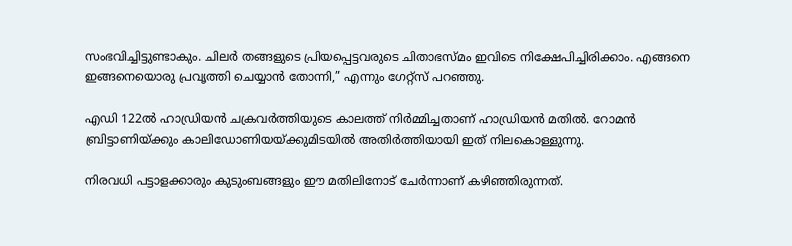സംഭവിച്ചിട്ടുണ്ടാകും. ചിലര്‍ തങ്ങളുടെ പ്രിയപ്പെട്ടവരുടെ ചിതാഭസ്മം ഇവിടെ നിക്ഷേപിച്ചിരിക്കാം. എങ്ങനെ ഇങ്ങനെയൊരു പ്രവൃത്തി ചെയ്യാന്‍ തോന്നി,” എന്നും ഗേറ്റ്‌സ് പറഞ്ഞു.

എഡി 122ല്‍ ഹാഡ്രിയന്‍ ചക്രവര്‍ത്തിയുടെ കാലത്ത് നിര്‍മ്മിച്ചതാണ് ഹാഡ്രിയന്‍ മതില്‍. റോമന്‍ ബ്രിട്ടാണിയ്ക്കും കാലിഡോണിയയ്ക്കുമിടയില്‍ അതിര്‍ത്തിയായി ഇത് നിലകൊള്ളുന്നു.

നിരവധി പട്ടാളക്കാരും കുടുംബങ്ങളും ഈ മതിലിനോട് ചേര്‍ന്നാണ് കഴിഞ്ഞിരുന്നത്.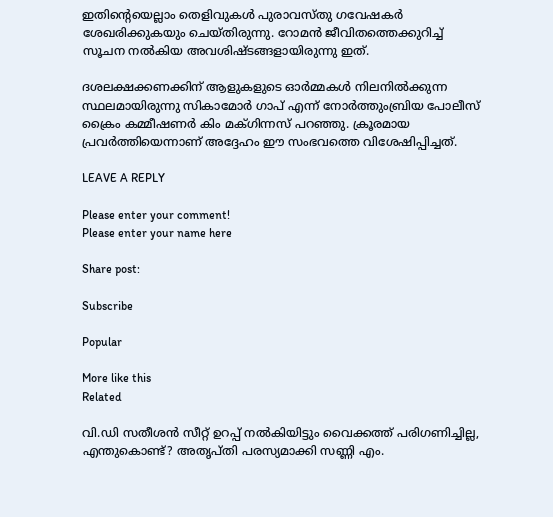ഇതിന്റെയെല്ലാം തെളിവുകള്‍ പുരാവസ്തു ഗവേഷകര്‍ ശേഖരിക്കുകയും ചെയ്തിരുന്നു. റോമന്‍ ജീവിതത്തെക്കുറിച്ച് സൂചന നല്‍കിയ അവശിഷ്ടങ്ങളായിരുന്നു ഇത്.

ദശലക്ഷക്കണക്കിന് ആളുകളുടെ ഓര്‍മ്മകള്‍ നിലനില്‍ക്കുന്ന സ്ഥലമായിരുന്നു സികാമോര്‍ ഗാപ് എന്ന് നോര്‍ത്തുംബ്രിയ പോലീസ് ക്രൈം കമ്മീഷണര്‍ കിം മക്ഗിന്നസ് പറഞ്ഞു. ക്രൂരമായ പ്രവര്‍ത്തിയെന്നാണ് അദ്ദേഹം ഈ സംഭവത്തെ വിശേഷിപ്പിച്ചത്.

LEAVE A REPLY

Please enter your comment!
Please enter your name here

Share post:

Subscribe

Popular

More like this
Related

വി.ഡി സതീശന്‍ സീറ്റ് ഉറപ്പ് നല്‍കിയിട്ടും വൈക്കത്ത് പരിഗണിച്ചില്ല, എന്തുകൊണ്ട്? അതൃപ്തി പരസ്യമാക്കി സണ്ണി എം.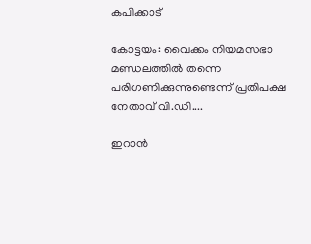കപിക്കാട്

കോട്ടയം: വൈക്കം നിയമസഭാ മണ്ഡലത്തില്‍ തന്നെ പരിഗണിക്കുന്നുണ്ടെന്ന് പ്രതിപക്ഷ നേതാവ് വി.ഡി....

ഇറാന്‍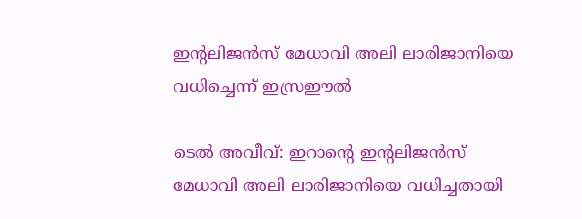ഇന്റലിജന്‍സ് മേധാവി അലി ലാരിജാനിയെ വധിച്ചെന്ന് ഇസ്രഈല്‍

ടെല്‍ അവീവ്: ഇറാന്റെ ഇന്റലിജന്‍സ് മേധാവി അലി ലാരിജാനിയെ വധിച്ചതായി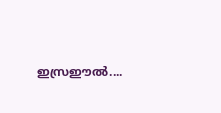ഇസ്രഈല്‍....